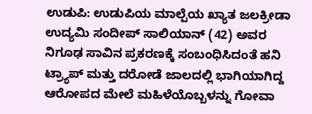ಉಡುಪಿ: ಉಡುಪಿಯ ಮಾಲ್ಪೆಯ ಖ್ಯಾತ ಜಲಕ್ರೀಡಾ ಉದ್ಯಮಿ ಸಂದೀಪ್ ಸಾಲಿಯಾನ್ (42) ಅವರ ನಿಗೂಢ ಸಾವಿನ ಪ್ರಕರಣಕ್ಕೆ ಸಂಬಂಧಿಸಿದಂತೆ ಹನಿ ಟ್ರ್ಯಾಪ್ ಮತ್ತು ದರೋಡೆ ಜಾಲದಲ್ಲಿ ಭಾಗಿಯಾಗಿದ್ದ ಆರೋಪದ ಮೇಲೆ ಮಹಿಳೆಯೊಬ್ಬಳನ್ನು ಗೋವಾ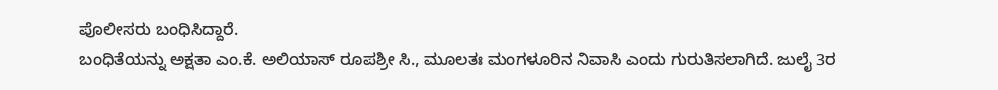ಪೊಲೀಸರು ಬಂಧಿಸಿದ್ದಾರೆ.
ಬಂಧಿತೆಯನ್ನು ಅಕ್ಷತಾ ಎಂ.ಕೆ. ಅಲಿಯಾಸ್ ರೂಪಶ್ರೀ ಸಿ., ಮೂಲತಃ ಮಂಗಳೂರಿನ ನಿವಾಸಿ ಎಂದು ಗುರುತಿಸಲಾಗಿದೆ. ಜುಲೈ 3ರ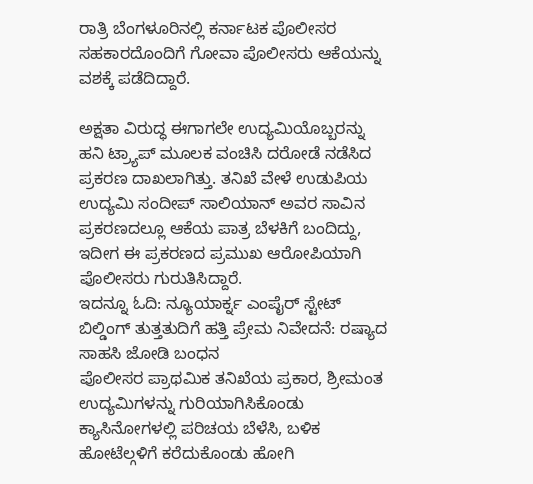ರಾತ್ರಿ ಬೆಂಗಳೂರಿನಲ್ಲಿ ಕರ್ನಾಟಕ ಪೊಲೀಸರ ಸಹಕಾರದೊಂದಿಗೆ ಗೋವಾ ಪೊಲೀಸರು ಆಕೆಯನ್ನು ವಶಕ್ಕೆ ಪಡೆದಿದ್ದಾರೆ.

ಅಕ್ಷತಾ ವಿರುದ್ಧ ಈಗಾಗಲೇ ಉದ್ಯಮಿಯೊಬ್ಬರನ್ನು ಹನಿ ಟ್ರ್ಯಾಪ್ ಮೂಲಕ ವಂಚಿಸಿ ದರೋಡೆ ನಡೆಸಿದ ಪ್ರಕರಣ ದಾಖಲಾಗಿತ್ತು. ತನಿಖೆ ವೇಳೆ ಉಡುಪಿಯ ಉದ್ಯಮಿ ಸಂದೀಪ್ ಸಾಲಿಯಾನ್ ಅವರ ಸಾವಿನ ಪ್ರಕರಣದಲ್ಲೂ ಆಕೆಯ ಪಾತ್ರ ಬೆಳಕಿಗೆ ಬಂದಿದ್ದು, ಇದೀಗ ಈ ಪ್ರಕರಣದ ಪ್ರಮುಖ ಆರೋಪಿಯಾಗಿ ಪೊಲೀಸರು ಗುರುತಿಸಿದ್ದಾರೆ.
ಇದನ್ನೂ ಓದಿ: ನ್ಯೂಯಾರ್ಕ್ನ ಎಂಪೈರ್ ಸ್ಟೇಟ್ ಬಿಲ್ಡಿಂಗ್ ತುತ್ತತುದಿಗೆ ಹತ್ತಿ ಪ್ರೇಮ ನಿವೇದನೆ: ರಷ್ಯಾದ ಸಾಹಸಿ ಜೋಡಿ ಬಂಧನ
ಪೊಲೀಸರ ಪ್ರಾಥಮಿಕ ತನಿಖೆಯ ಪ್ರಕಾರ, ಶ್ರೀಮಂತ ಉದ್ಯಮಿಗಳನ್ನು ಗುರಿಯಾಗಿಸಿಕೊಂಡು ಕ್ಯಾಸಿನೋಗಳಲ್ಲಿ ಪರಿಚಯ ಬೆಳೆಸಿ, ಬಳಿಕ ಹೋಟೆಲ್ಗಳಿಗೆ ಕರೆದುಕೊಂಡು ಹೋಗಿ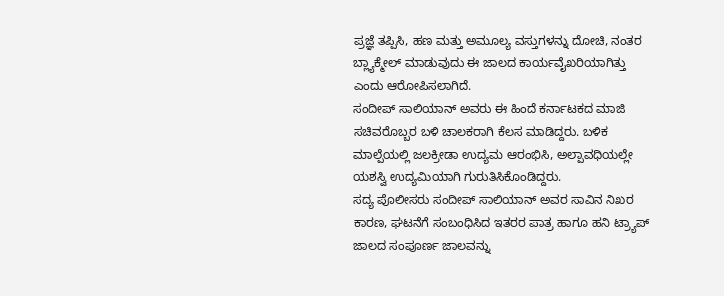ಪ್ರಜ್ಞೆ ತಪ್ಪಿಸಿ, ಹಣ ಮತ್ತು ಅಮೂಲ್ಯ ವಸ್ತುಗಳನ್ನು ದೋಚಿ, ನಂತರ ಬ್ಲ್ಯಾಕ್ಮೇಲ್ ಮಾಡುವುದು ಈ ಜಾಲದ ಕಾರ್ಯವೈಖರಿಯಾಗಿತ್ತು ಎಂದು ಆರೋಪಿಸಲಾಗಿದೆ.
ಸಂದೀಪ್ ಸಾಲಿಯಾನ್ ಅವರು ಈ ಹಿಂದೆ ಕರ್ನಾಟಕದ ಮಾಜಿ ಸಚಿವರೊಬ್ಬರ ಬಳಿ ಚಾಲಕರಾಗಿ ಕೆಲಸ ಮಾಡಿದ್ದರು. ಬಳಿಕ ಮಾಲ್ಪೆಯಲ್ಲಿ ಜಲಕ್ರೀಡಾ ಉದ್ಯಮ ಆರಂಭಿಸಿ, ಅಲ್ಪಾವಧಿಯಲ್ಲೇ ಯಶಸ್ವಿ ಉದ್ಯಮಿಯಾಗಿ ಗುರುತಿಸಿಕೊಂಡಿದ್ದರು.
ಸದ್ಯ ಪೊಲೀಸರು ಸಂದೀಪ್ ಸಾಲಿಯಾನ್ ಅವರ ಸಾವಿನ ನಿಖರ ಕಾರಣ, ಘಟನೆಗೆ ಸಂಬಂಧಿಸಿದ ಇತರರ ಪಾತ್ರ ಹಾಗೂ ಹನಿ ಟ್ರ್ಯಾಪ್ ಜಾಲದ ಸಂಪೂರ್ಣ ಜಾಲವನ್ನು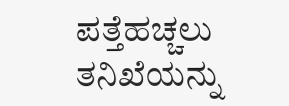ಪತ್ತೆಹಚ್ಚಲು ತನಿಖೆಯನ್ನು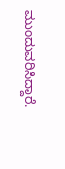ಮುಂದುವರಿಸಿದ್ದಾರೆ.